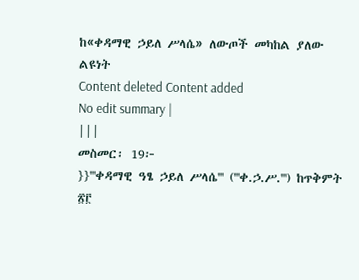ከ«ቀዳማዊ ኃይለ ሥላሴ» ለውጦች መካከል ያለው ልዩነት
Content deleted Content added
No edit summary |
|||
መስመር፡ 19፦
}}'''ቀዳማዊ ዓፄ ኃይለ ሥላሴ''' ('''ቀ.ኃ.ሥ.''') ከጥቅምት ፳፫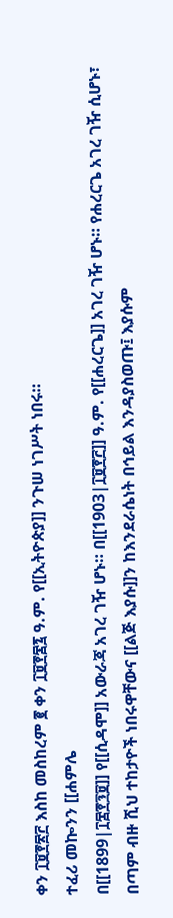ቀን ፲፱፻፳፫ እስከ መስከረም ፪ ቀን ፲፱፻፷፯ ዓ.ም. የ[[ኢትዮጵያ]] ንጉሠ ነገሥት ነበሩ።
ተፈሪ መኰንን [[ሐምሌ
በ[[1899|፲፰፻፺፱]] የ[[ሲዳሞ]] አውራጃ አገረ ገዥ ሆኑ። በ[[1903|፲፱፻፫]] ዓ.ም. የ[[ሐረርጌ]] አገረ ገዥ ሆኑ። የሐረርጌ አገረ ገዥ ሲሆኑ፣ በጣም ብዙ ሺህ ተከታዮች ነበሩዋቸውና [[ልጅ እያሱ]]ን ከእንደራሴነት በኅይል እንዳያስወጡ፤ እያሱም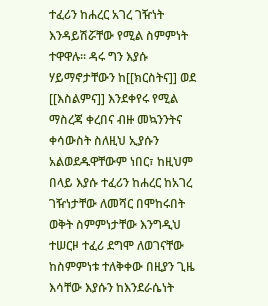ተፈሪን ከሐረር አገረ ገዥነት እንዳይሽሯቸው የሚል ስምምነት ተዋዋሉ። ዳሩ ግን እያሱ ሃይማኖታቸውን ከ[[ክርስትና]] ወደ [[እስልምና]] እንደቀየሩ የሚል ማስረጃ ቀረበና ብዙ መኳንንትና ቀሳውስት ስለዚህ ኢያሱን አልወደዱዋቸውም ነበር፣ ከዚህም በላይ እያሱ ተፈሪን ከሐረር ከአገረ ገዥነታቸው ለመሻር በሞከሩበት ወቅት ስምምነታቸው እንግዲህ ተሠርዞ ተፈሪ ደግሞ ለወገናቸው ከስምምነቱ ተለቅቀው በዚያን ጊዜ እሳቸው እያሱን ከእንደራሴነት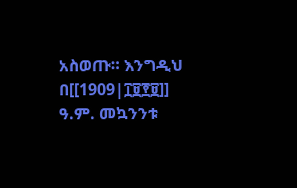አስወጡ። እንግዲህ በ[[1909|፲፱፻፱]] ዓ.ም. መኳንንቱ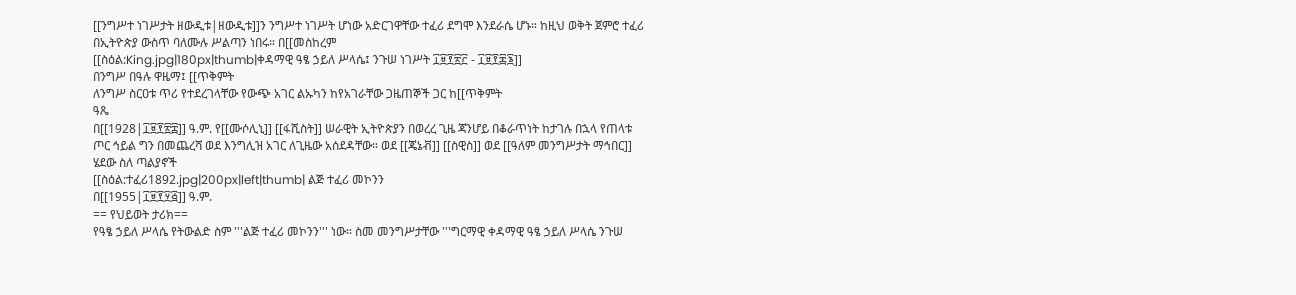[[ንግሥተ ነገሥታት ዘውዲቱ|ዘውዲቱ]]ን ንግሥተ ነገሥት ሆነው አድርገዋቸው ተፈሪ ደግሞ እንደራሴ ሆኑ። ከዚህ ወቅት ጀምሮ ተፈሪ በኢትዮጵያ ውስጥ ባለሙሉ ሥልጣን ነበሩ። በ[[መስከረም
[[ስዕል:King.jpg|180px|thumb|ቀዳማዊ ዓፄ ኃይለ ሥላሴ፤ ንጉሠ ነገሥት ፲፱፻፳፫ - ፲፱፻፷፮]]
በንግሥ በዓሉ ዋዜማ፤ [[ጥቅምት
ለንግሥ ስርዐቱ ጥሪ የተደረገላቸው የውጭ አገር ልኡካን ከየአገራቸው ጋዜጠኞች ጋር ከ[[ጥቅምት
ዓጼ
በ[[1928|፲፱፻፳፰]] ዓ.ም. የ[[ሙሶሊኒ]] [[ፋሺስት]] ሠራዊት ኢትዮጵያን በወረረ ጊዜ ጃንሆይ በቆራጥነት ከታገሉ በኋላ የጠላቱ ጦር ኅይል ግን በመጨረሻ ወደ እንግሊዝ አገር ለጊዜው አሰደዳቸው። ወደ [[ጄኔቭ]] [[ስዊስ]] ወደ [[ዓለም መንግሥታት ማኅበር]] ሄደው ስለ ጣልያኖች
[[ስዕል:ተፈሪ1892.jpg|200px|left|thumb| ልጅ ተፈሪ መኮንን
በ[[1955|፲፱፻፶፭]] ዓ.ም.
== የህይወት ታሪክ==
የዓፄ ኃይለ ሥላሴ የትውልድ ስም '''ልጅ ተፈሪ መኮንን''' ነው። ስመ መንግሥታቸው '''ግርማዊ ቀዳማዊ ዓፄ ኃይለ ሥላሴ ንጉሠ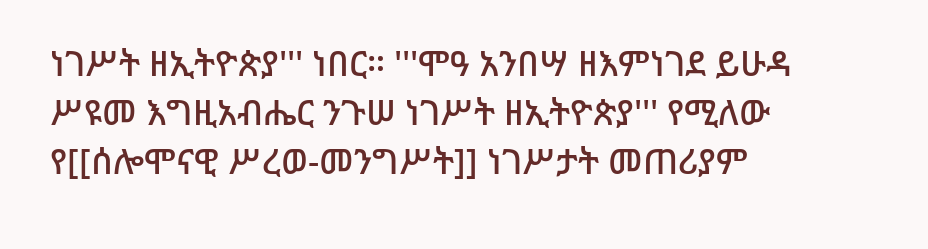ነገሥት ዘኢትዮጵያ''' ነበር። '''ሞዓ አንበሣ ዘእምነገደ ይሁዳ ሥዩመ እግዚአብሔር ንጉሠ ነገሥት ዘኢትዮጵያ''' የሚለው የ[[ሰሎሞናዊ ሥረወ-መንግሥት]] ነገሥታት መጠሪያም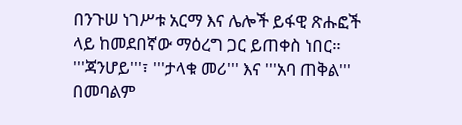በንጉሠ ነገሥቱ አርማ እና ሌሎች ይፋዊ ጽሑፎች ላይ ከመደበኛው ማዕረግ ጋር ይጠቀስ ነበር። '''ጃንሆይ'''፣ '''ታላቁ መሪ''' እና '''አባ ጠቅል''' በመባልም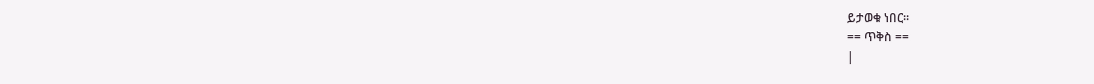ይታወቁ ነበር።
== ጥቅስ ==
|